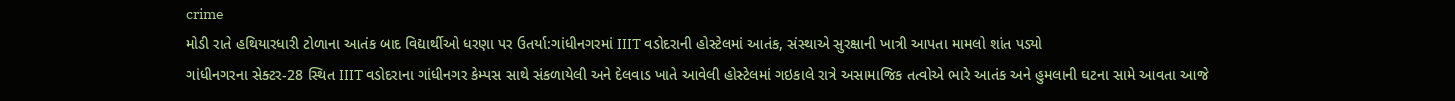crime
મોડી રાતે હથિયારધારી ટોળાના આતંક બાદ વિદ્યાર્થીઓ ધરણા પર ઉતર્યા:ગાંધીનગરમાં IIIT વડોદરાની હોસ્ટેલમાં આતંક, સંસ્થાએ સુરક્ષાની ખાત્રી આપતા મામલો શાંત પડ્યો
ગાંધીનગરના સેક્ટર-28 સ્થિત IIIT વડોદરાના ગાંધીનગર કેમ્પસ સાથે સંકળાયેલી અને દેલવાડ ખાતે આવેલી હોસ્ટેલમાં ગઇકાલે રાત્રે અસામાજિક તત્વોએ ભારે આતંક અને હુમલાની ઘટના સામે આવતા આજે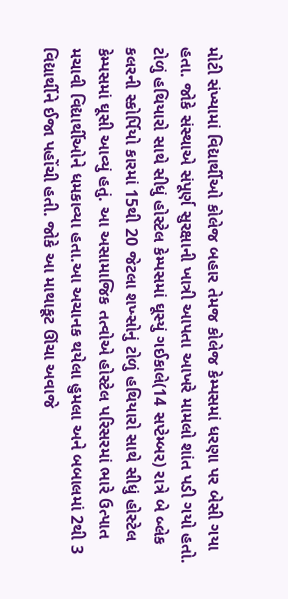મોટી સંખ્યામાં વિદ્યાર્થીઓ કોલેજ બહાર તેમજ કોલેજ કેમ્પસમાં ધરણા પર બેસી ગયા હતા. જોકે સંસ્થાએ સંપૂર્ણ સુરક્ષાની ખાત્રી આપતા આખરે મામલો શાંત પડી ગયો હતો. ટોળું હથિયારો સાથે સીધું હોસ્ટેલ કેમ્પસમાં ઘૂસ્યું ગઈકાલે(14 સપ્ટેમ્બર) રાત્રે બે બ્લેક કલરની સ્કોર્પિયો કારમાં 15થી 20 જેટલા શખ્સોનું ટોળું હથિયારો સાથે સીધું હોસ્ટેલ કેમ્પસમાં ઘૂસી આવ્યું હતું. આ અસામાજિક તત્વોએ હોસ્ટેલ પરિસરમાં ભારે ઉત્પાત મચાવી વિદ્યાર્થીઓને ધમકાવ્યા હતા.આ અચાનક થયેલા હુમલા અને બબાલમાં 2થી 3 વિદ્યાર્થીને ઈજા પહોંચી હતી. જોકે આ માથાકૂટ ઊંચા અવાજે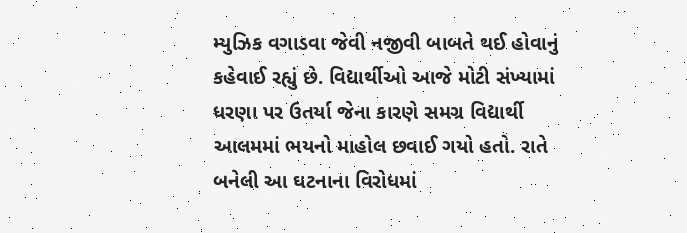મ્યુઝિક વગાડવા જેવી નજીવી બાબતે થઈ હોવાનું કહેવાઈ રહ્યું છે. વિદ્યાર્થીઓ આજે મોટી સંખ્યામાં ધરણા પર ઉતર્યા જેના કારણે સમગ્ર વિદ્યાર્થી આલમમાં ભયનો માહોલ છવાઈ ગયો હતો. રાતે બનેલી આ ઘટનાના વિરોધમાં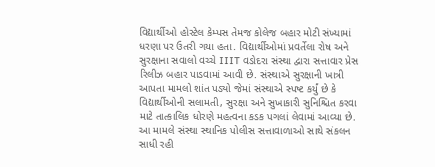વિદ્યાર્થીઓ હોસ્ટેલ કેમ્પસ તેમજ કોલેજ બહાર મોટી સંખ્યામાં ધરણા પર ઉતરી ગયા હતા. વિદ્યાર્થીઓમાં પ્રવર્તેલા રોષ અને સુરક્ષાના સવાલો વચ્ચે IIIT વડોદરા સંસ્થા દ્વારા સત્તાવાર પ્રેસ રિલીઝ બહાર પાડવામાં આવી છે. સંસ્થાએ સુરક્ષાની ખાત્રી આપતા મામલો શાંત પડ્યો જેમાં સંસ્થાએ સ્પષ્ટ કર્યું છે કે વિદ્યાર્થીઓની સલામતી, સુરક્ષા અને સુખાકારી સુનિશ્ચિત કરવા માટે તાત્કાલિક ધોરણે મહત્વના કડક પગલાં લેવામાં આવ્યા છે. આ મામલે સંસ્થા સ્થાનિક પોલીસ સત્તાવાળાઓ સાથે સંકલન સાધી રહી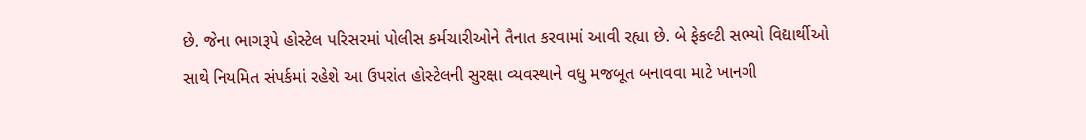છે. જેના ભાગરૂપે હોસ્ટેલ પરિસરમાં પોલીસ કર્મચારીઓને તૈનાત કરવામાં આવી રહ્યા છે. બે ફેકલ્ટી સભ્યો વિદ્યાર્થીઓ સાથે નિયમિત સંપર્કમાં રહેશે આ ઉપરાંત હોસ્ટેલની સુરક્ષા વ્યવસ્થાને વધુ મજબૂત બનાવવા માટે ખાનગી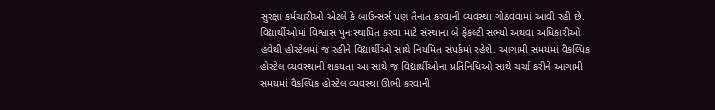સુરક્ષા કર્મચારીઓ એટલે કે બાઉન્સર્સ પણ તૈનાત કરવાની વ્યવસ્થા ગોઠવવામાં આવી રહી છે. વિદ્યાર્થીઓમાં વિશ્વાસ પુનઃસ્થાપિત કરવા માટે સંસ્થાના બે ફેકલ્ટી સભ્યો અથવા અધિકારીઓ હવેથી હોસ્ટેલમાં જ રહીને વિદ્યાર્થીઓ સાથે નિયમિત સંપર્કમાં રહેશે. આગામી સમયમાં વૈકલ્પિક હોસ્ટેલ વ્યવસ્થાની શકયતા આ સાથે જ વિદ્યાર્થીઓના પ્રતિનિધિઓ સાથે ચર્ચા કરીને આગામી સમયમાં વૈકલ્પિક હોસ્ટેલ વ્યવસ્થા ઊભી કરવાની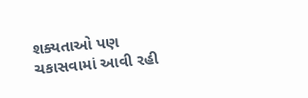શક્યતાઓ પણ ચકાસવામાં આવી રહી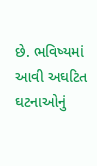છે. ભવિષ્યમાં આવી અઘટિત ઘટનાઓનું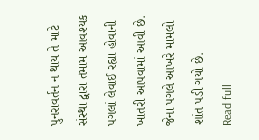પુનરાવર્તન ન થાય તે માટે સંસ્થા દ્વારા તમામ આવશ્યક પગલાં લેવાઈ રહ્યા હોવાની ખાતરી આપવામાં આવી છે. જેના પગલે આખરે મામલો શાંત પડી ગયો છે.
Read full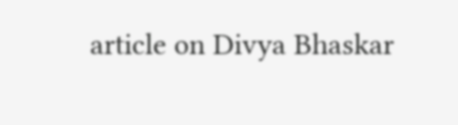article on Divya Bhaskar